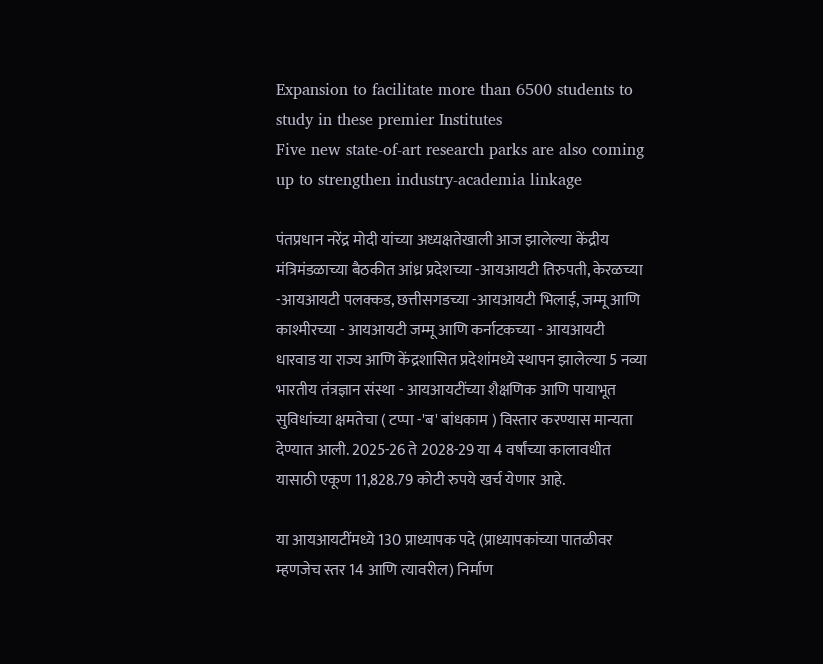Expansion to facilitate more than 6500 students to study in these premier Institutes
Five new state-of-art research parks are also coming up to strengthen industry-academia linkage

पंतप्रधान नरेंद्र मोदी यांच्या अध्यक्षतेखाली आज झालेल्या केंद्रीय मंत्रिमंडळाच्या बैठकीत आंध्र प्रदेशच्या -आयआयटी तिरुपती, केरळच्या -आयआयटी पलक्कड, छत्तीसगडच्या -आयआयटी भिलाई, जम्मू आणि काश्मीरच्या - आयआयटी जम्मू आणि कर्नाटकच्या - आयआयटी धारवाड या राज्य आणि केंद्रशासित प्रदेशांमध्ये स्थापन झालेल्या 5 नव्या भारतीय तंत्रज्ञान संस्था - आयआयटींच्या शैक्षणिक आणि पायाभूत सुविधांच्या क्षमतेचा ( टप्पा -'ब' बांधकाम ) विस्तार करण्यास मान्यता देण्यात आली. 2025-26 ते 2028-29 या 4 वर्षांच्या कालावधीत यासाठी एकूण 11,828.79 कोटी रुपये खर्च येणार आहे.

या आयआयटींमध्ये 130 प्राध्यापक पदे (प्राध्यापकांच्या पातळीवर म्हणजेच स्तर 14 आणि त्यावरील) निर्माण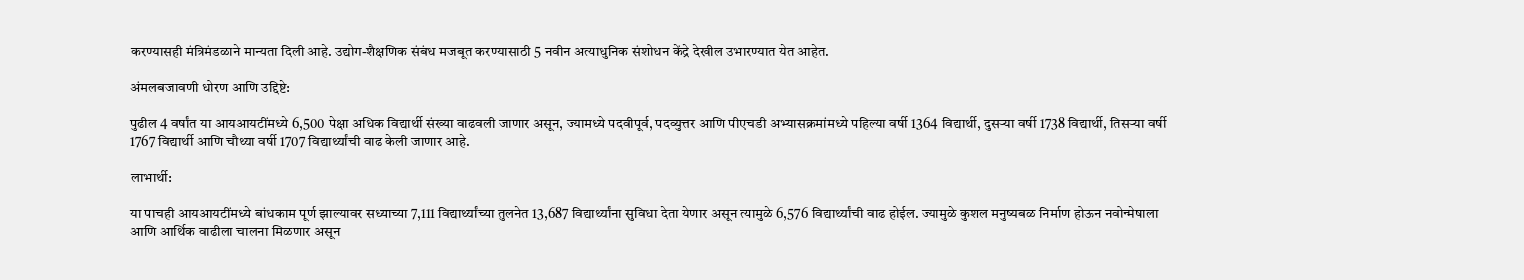करण्यासही मंत्रिमंडळाने मान्यता दिली आहे. उद्योग-शैक्षणिक संबंध मजबूत करण्यासाठी 5 नवीन अत्याधुनिक संशोधन केंद्रे देखील उभारण्यात येत आहेत.

अंमलबजावणी धोरण आणि उद्दिष्टे:

पुढील 4 वर्षांत या आयआयटींमध्ये 6,500 पेक्षा अधिक विद्यार्थी संख्या वाढवली जाणार असून, ज्यामध्ये पदवीपूर्व, पदव्युत्तर आणि पीएचडी अभ्यासक्रमांमध्ये पहिल्या वर्षी 1364 विद्यार्थी, दुसऱ्या वर्षी 1738 विद्यार्थी, तिसऱ्या वर्षी 1767 विद्यार्थी आणि चौथ्या वर्षी 1707 विद्यार्थ्यांची वाढ केली जाणार आहे.

लाभार्थी:

या पाचही आयआयटींमध्ये बांधकाम पूर्ण झाल्यावर सध्याच्या 7,111 विद्यार्थ्यांच्या तुलनेत 13,687 विद्यार्थ्यांना सुविधा देता येणार असून त्यामुळे 6,576 विद्यार्थ्यांची वाढ होईल. ज्यामुळे कुशल मनुष्यबळ निर्माण होऊन नवोन्मेषाला आणि आर्थिक वाढीला चालना मिळणार असून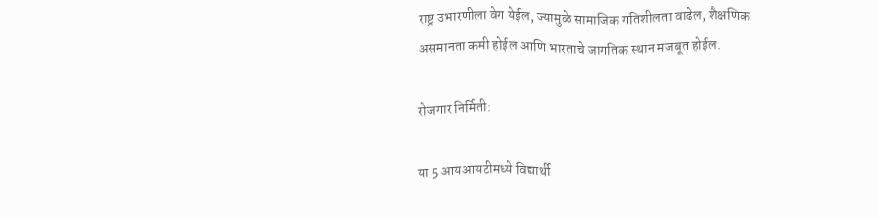राष्ट्र उभारणीला वेग येईल, ज्यामुळे सामाजिक गतिशीलता वाढेल, शैक्षणिक असमानता कमी होईल आणि भारताचे जागतिक स्थान मजबूत होईल.

रोजगार निर्मिती:

या 5 आयआयटीमध्ये विद्यार्थी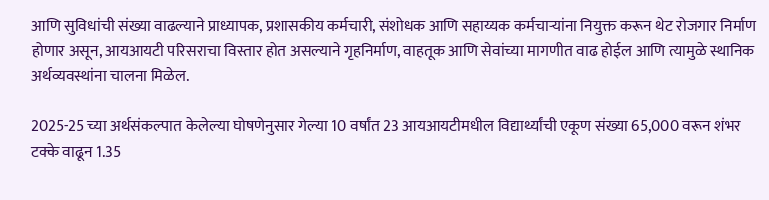आणि सुविधांची संख्या वाढल्याने प्राध्यापक, प्रशासकीय कर्मचारी, संशोधक आणि सहाय्यक कर्मचाऱ्यांना नियुक्त करून थेट रोजगार निर्माण होणार असून, आयआयटी परिसराचा विस्तार होत असल्याने गृहनिर्माण, वाहतूक आणि सेवांच्या मागणीत वाढ होईल आणि त्यामुळे स्थानिक अर्थव्यवस्थांना चालना मिळेल.

2025-25 च्या अर्थसंकल्पात केलेल्या घोषणेनुसार गेल्या 10 वर्षांत 23 आयआयटीमधील विद्यार्थ्यांची एकूण संख्या 65,000 वरून शंभर टक्के वाढून 1.35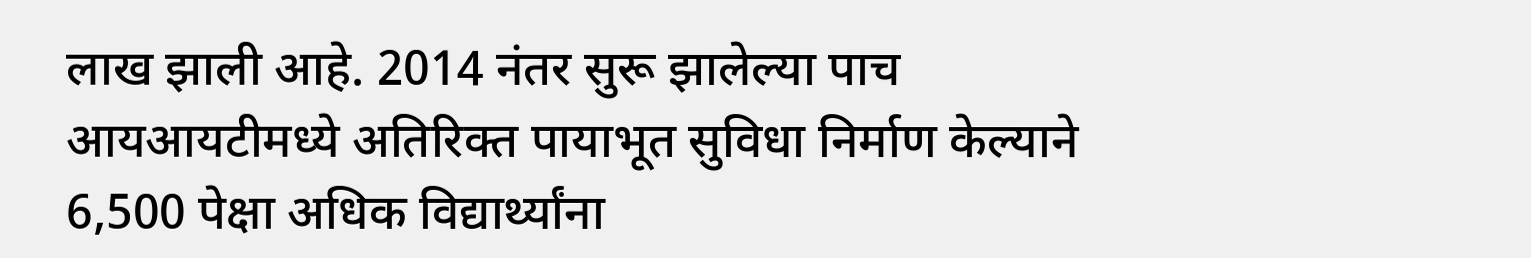लाख झाली आहे. 2014 नंतर सुरू झालेल्या पाच आयआयटीमध्ये अतिरिक्त पायाभूत सुविधा निर्माण केल्याने 6,500 पेक्षा अधिक विद्यार्थ्यांना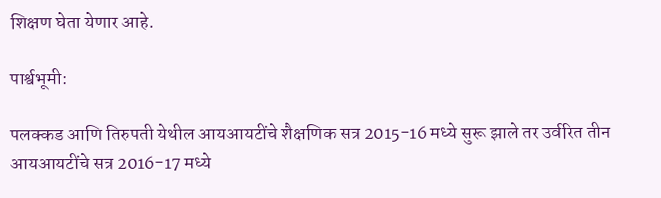शिक्षण घेता येणार आहे.

पार्श्वभूमी:

पलक्कड आणि तिरुपती येथील आयआयटींचे शैक्षणिक सत्र 2015-16 मध्ये सुरू झाले तर उर्वरित तीन आयआयटींचे सत्र 2016-17 मध्ये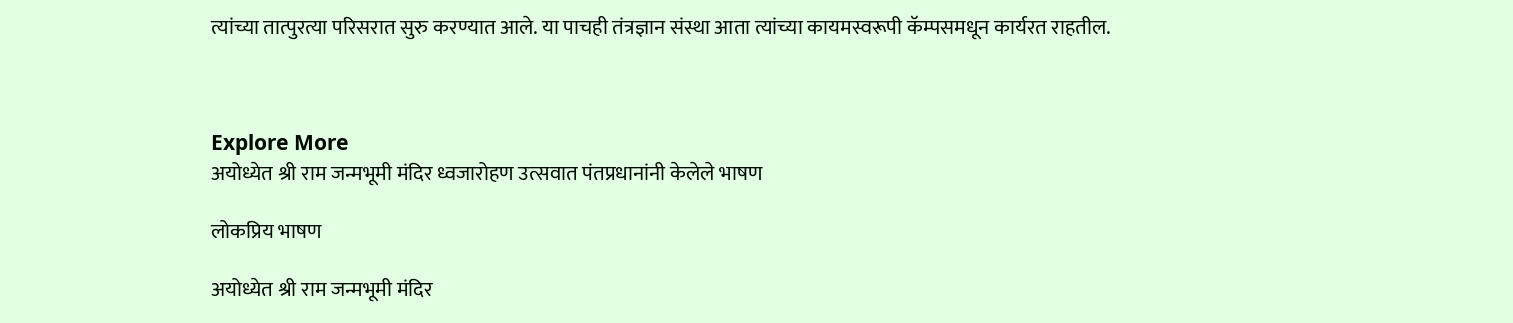त्यांच्या तात्पुरत्या परिसरात सुरु करण्यात आले. या पाचही तंत्रज्ञान संस्था आता त्यांच्या कायमस्वरूपी कॅम्पसमधून कार्यरत राहतील.



Explore More
अयोध्येत श्री राम जन्मभूमी मंदिर ध्वजारोहण उत्सवात पंतप्रधानांनी केलेले भाषण

लोकप्रिय भाषण

अयोध्येत श्री राम जन्मभूमी मंदिर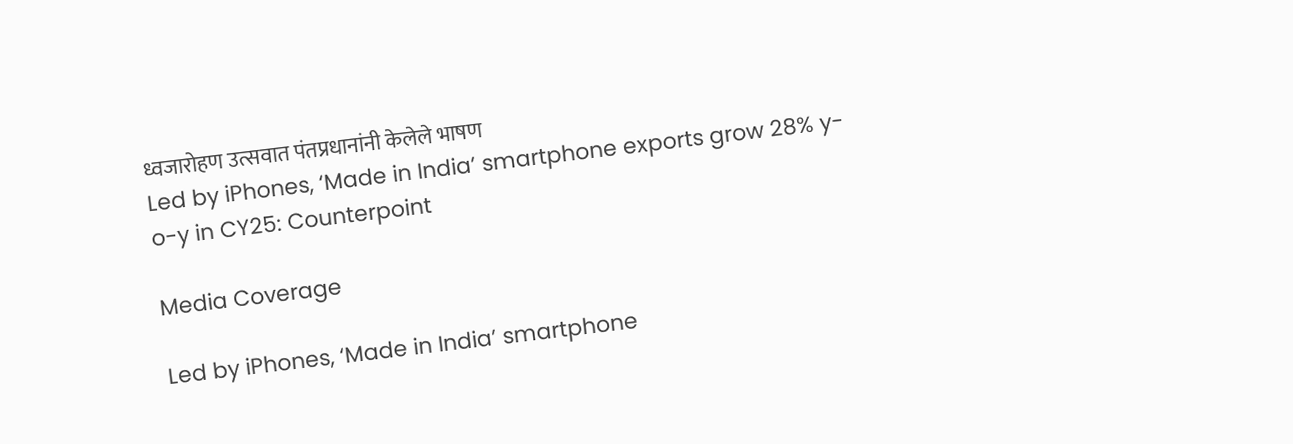ध्वजारोहण उत्सवात पंतप्रधानांनी केलेले भाषण
Led by iPhones, ‘Made in India’ smartphone exports grow 28% y-o-y in CY25: Counterpoint

Media Coverage

Led by iPhones, ‘Made in India’ smartphone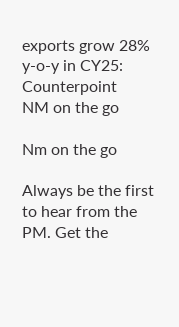exports grow 28% y-o-y in CY25: Counterpoint
NM on the go

Nm on the go

Always be the first to hear from the PM. Get the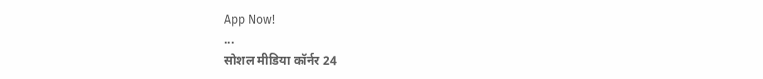App Now!
...
सोशल मीडिया कॉर्नर 24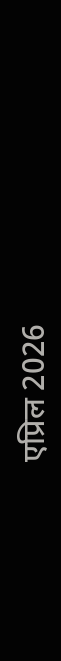एप्रिल 2026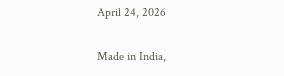April 24, 2026

Made in India,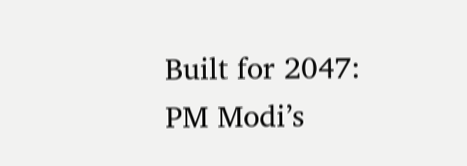Built for 2047: PM Modi’s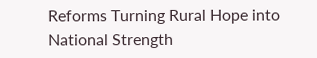Reforms Turning Rural Hope into National Strength